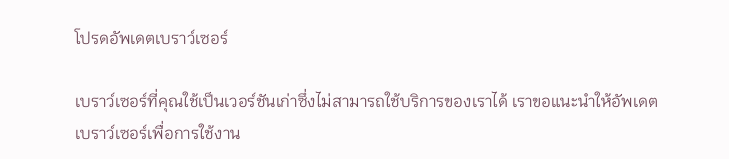โปรดอัพเดตเบราว์เซอร์

เบราว์เซอร์ที่คุณใช้เป็นเวอร์ชันเก่าซึ่งไม่สามารถใช้บริการของเราได้ เราขอแนะนำให้อัพเดตเบราว์เซอร์เพื่อการใช้งาน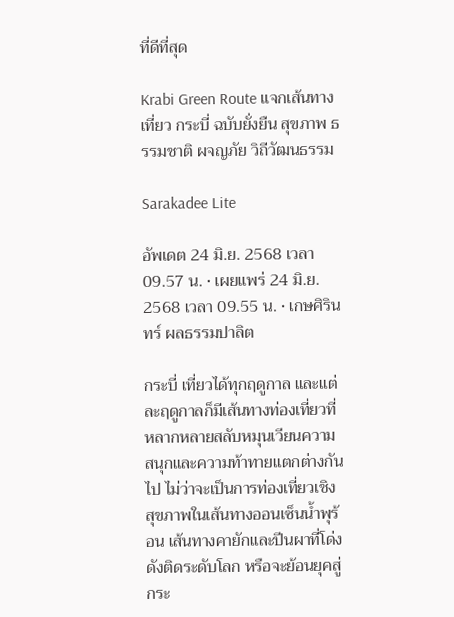ที่ดีที่สุด

Krabi Green Route แจกเส้นทางเที่ยว กระบี่ ฉบับยั่งยืน สุขภาพ ธรรมชาติ ผจญภัย วิถีวัฒนธรรม

Sarakadee Lite

อัพเดต 24 มิ.ย. 2568 เวลา 09.57 น. • เผยแพร่ 24 มิ.ย. 2568 เวลา 09.55 น. • เกษศิรินทร์ ผลธรรมปาลิต

กระบี่ เที่ยวได้ทุกฤดูกาล และแต่ละฤดูกาลก็มีเส้นทางท่องเที่ยวที่หลากหลายสลับหมุนเวียนความสนุกและความท้าทายแตกต่างกันไป ไม่ว่าจะเป็นการท่องเที่ยวเชิงสุขภาพในเส้นทางออนเซ็นน้ำพุร้อน เส้นทางคายักและปีนผาที่โด่งดังติดระดับโลก หรือจะย้อนยุคสู่กระ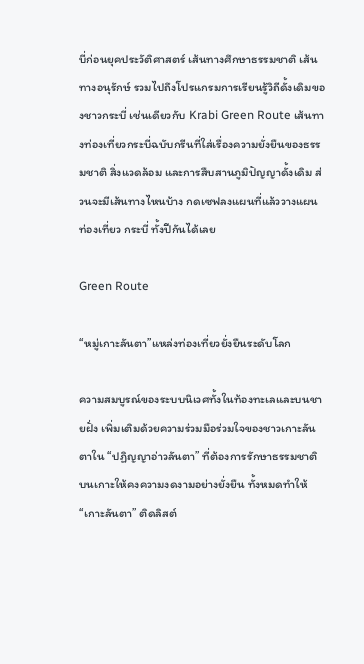บี่ก่อนยุคประวัติศาสตร์ เส้นทางศึกษาธรรมชาติ เส้นทางอนุรักษ์ รวมไปถึงโปรแกรมการเรียนรู้วิถีดั้งเดิมของชาวกระบี่ เช่นเดียวกับ Krabi Green Route เส้นทางท่องเที่ยวกระบี่ฉบับกรีนที่ใส่เรื่องความยั่งยืนของธรรมชาติ สิ่งแวดล้อม และการสืบสานภูมิปัญญาดั้งเดิม ส่วนจะมีเส้นทางไหนบ้าง กดเซฟลงแผนที่แล้ววางแผนท่องเที่ยว กระบี่ ทั้งปีกันได้เลย

Green Route

“หมู่เกาะลันตา”แหล่งท่องเที่ยวยั่งยืนระดับโลก

ความสมบูรณ์ของระบบนิเวศทั้งในท้องทะเลและบนชายฝั่ง เพิ่มเติมด้วยความร่วมมือร่วมใจของชาวเกาะลันตาใน “ปฏิญญาอ่าวลันตา” ที่ต้องการรักษาธรรมชาติบนเกาะให้คงความงดงามอย่างยั่งยืน ทั้งหมดทำให้ “เกาะลันตา” ติดลิสต์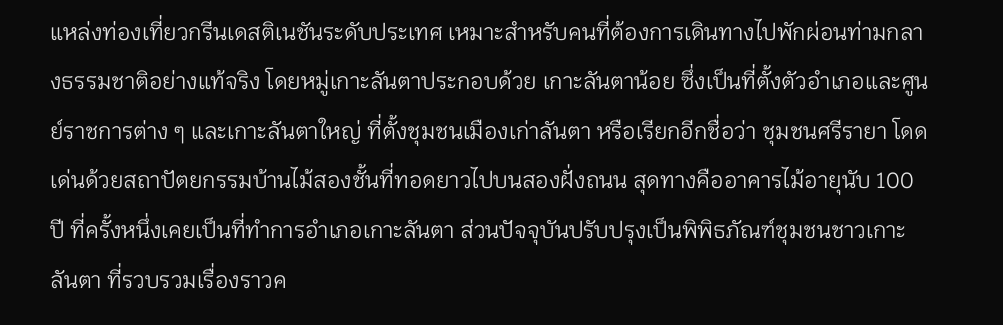แหล่งท่องเที่ยวกรีนเดสติเนชันระดับประเทศ เหมาะสำหรับคนที่ต้องการเดินทางไปพักผ่อนท่ามกลางธรรมชาติอย่างแท้จริง โดยหมู่เกาะลันตาประกอบด้วย เกาะลันตาน้อย ซึ่งเป็นที่ตั้งตัวอำเภอและศูนย์ราชการต่าง ๆ และเกาะลันตาใหญ่ ที่ตั้งชุมชนเมืองเก่าลันตา หรือเรียกอีกชื่อว่า ชุมชนศรีรายา โดดเด่นด้วยสถาปัตยกรรมบ้านไม้สองชั้นที่ทอดยาวไปบนสองฝั่งถนน สุดทางคืออาคารไม้อายุนับ 100 ปี ที่ครั้งหนึ่งเคยเป็นที่ทำการอำเภอเกาะลันตา ส่วนปัจจุบันปรับปรุงเป็นพิพิธภัณฑ์ชุมชนชาวเกาะลันตา ที่รวบรวมเรื่องราวค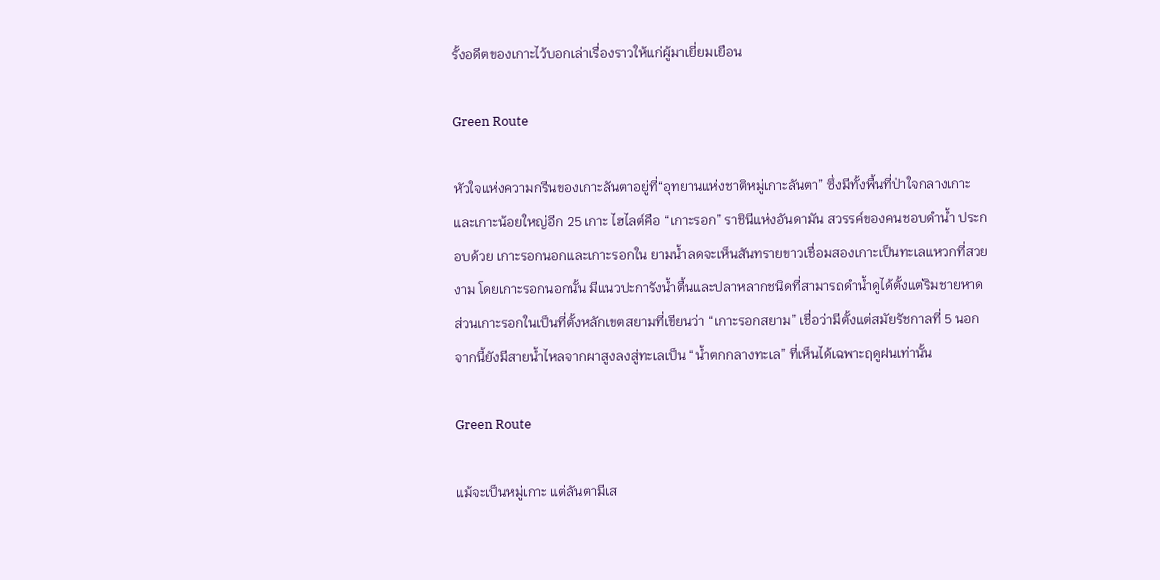รั้งอดีตของเกาะไว้บอกเล่าเรื่องราวให้แก่ผู้มาเยี่ยมเยือน

Green Route

หัวใจแห่งความกรีนของเกาะลันตาอยู่ที่“อุทยานแห่งชาติหมู่เกาะลันตา” ซึ่งมีทั้งพื้นที่ป่าใจกลางเกาะ และเกาะน้อยใหญ่อีก 25 เกาะ ไฮไลต์คือ “เกาะรอก” ราชินีแห่งอันดามัน สวรรค์ของคนชอบดำน้ำ ประกอบด้วย เกาะรอกนอกและเกาะรอกใน ยามน้ำลดจะเห็นสันทรายขาวเชื่อมสองเกาะเป็นทะเลแหวกที่สวยงาม โดยเกาะรอกนอกนั้น มีแนวปะการังน้ำตื้นและปลาหลากชนิดที่สามารถดำน้ำดูได้ตั้งแต่ริมชายหาด ส่วนเกาะรอกในเป็นที่ตั้งหลักเขตสยามที่เขียนว่า “เกาะรอกสยาม” เชื่อว่ามีตั้งแต่สมัยรัชกาลที่ 5 นอกจากนี้ยังมีสายน้ำไหลจากผาสูงลงสู่ทะเลเป็น “น้ำตกกลางทะเล” ที่เห็นได้เฉพาะฤดูฝนเท่านั้น

Green Route

แม้จะเป็นหมู่เกาะ แต่ลันตามีเส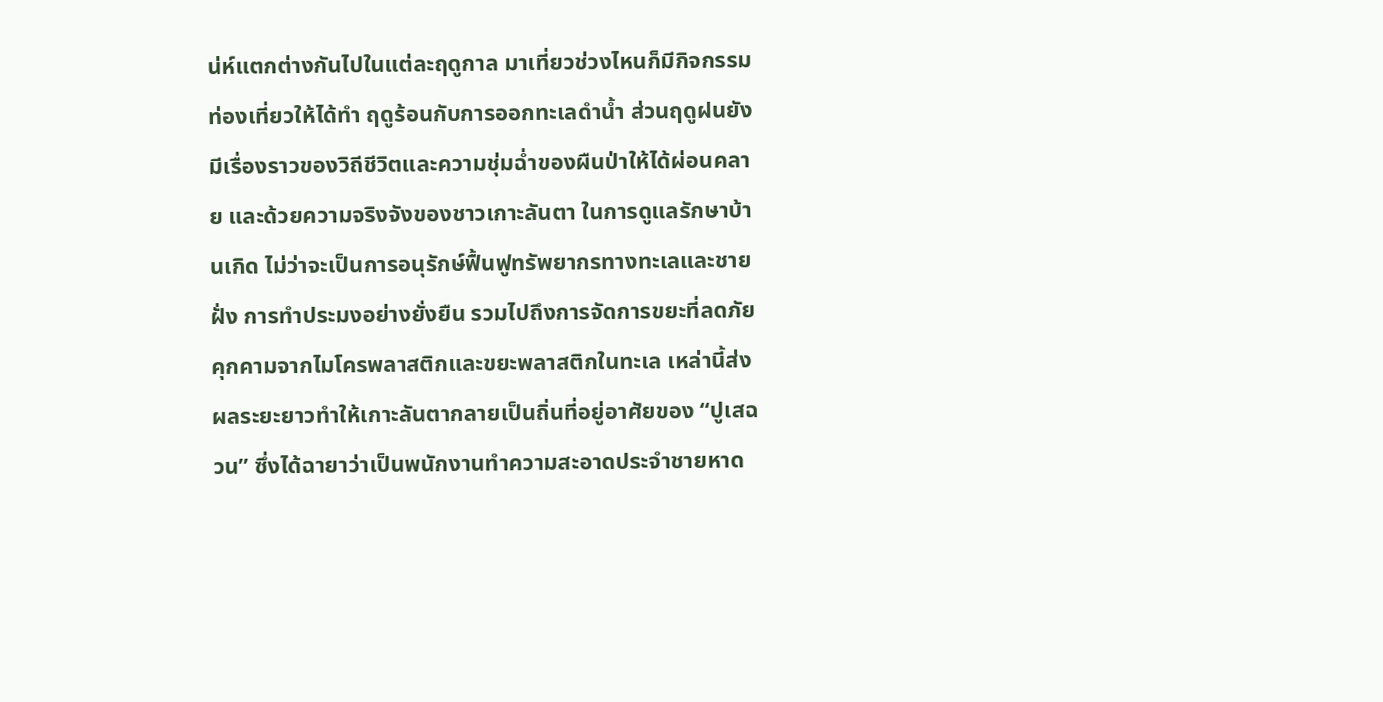น่ห์แตกต่างกันไปในแต่ละฤดูกาล มาเที่ยวช่วงไหนก็มีกิจกรรมท่องเที่ยวให้ได้ทำ ฤดูร้อนกับการออกทะเลดำน้ำ ส่วนฤดูฝนยังมีเรื่องราวของวิถีชีวิตและความชุ่มฉ่ำของผืนป่าให้ได้ผ่อนคลาย และด้วยความจริงจังของชาวเกาะลันตา ในการดูแลรักษาบ้านเกิด ไม่ว่าจะเป็นการอนุรักษ์ฟื้นฟูทรัพยากรทางทะเลและชายฝั่ง การทำประมงอย่างยั่งยืน รวมไปถึงการจัดการขยะที่ลดภัยคุกคามจากไมโครพลาสติกและขยะพลาสติกในทะเล เหล่านี้ส่งผลระยะยาวทำให้เกาะลันตากลายเป็นถิ่นที่อยู่อาศัยของ “ปูเสฉวน” ซึ่งได้ฉายาว่าเป็นพนักงานทำความสะอาดประจำชายหาด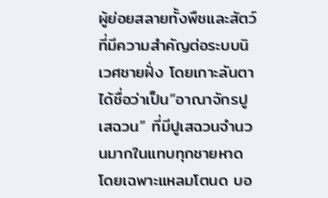ผู้ย่อยสลายทั้งพืชและสัตว์ที่มีความสำคัญต่อระบบนิเวศชายฝั่ง โดยเกาะลันตาได้ชื่อว่าเป็น“อาณาจักรปูเสฉวน” ที่มีปูเสฉวนจำนวนมากในแทบทุกชายหาดโดยเฉพาะแหลมโตนด บอ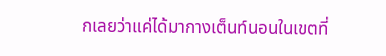กเลยว่าแค่ได้มากางเต็นท์นอนในเขตที่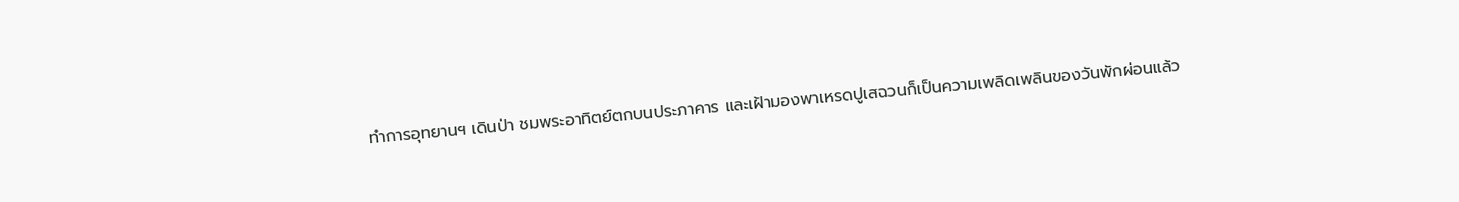ทำการอุทยานฯ เดินป่า ชมพระอาทิตย์ตกบนประภาคาร และเฝ้ามองพาเหรดปูเสฉวนก็เป็นความเพลิดเพลินของวันพักผ่อนแล้ว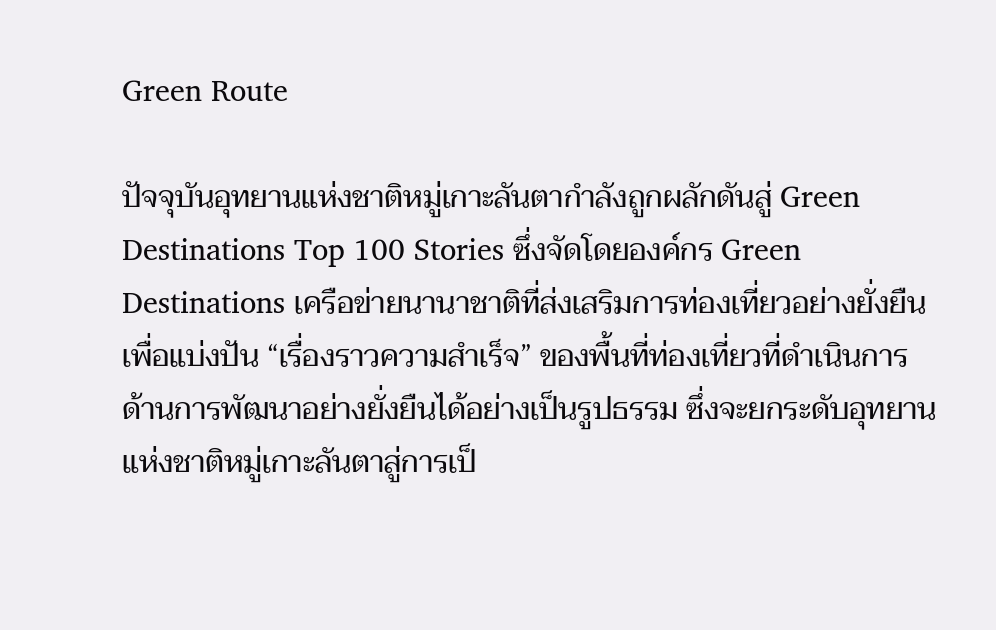Green Route

ปัจจุบันอุทยานแห่งชาติหมู่เกาะลันตากำลังถูกผลักดันสู่ Green Destinations Top 100 Stories ซึ่งจัดโดยองค์กร Green Destinations เครือข่ายนานาชาติที่ส่งเสริมการท่องเที่ยวอย่างยั่งยืน เพื่อแบ่งปัน “เรื่องราวความสำเร็จ” ของพื้นที่ท่องเที่ยวที่ดำเนินการด้านการพัฒนาอย่างยั่งยืนได้อย่างเป็นรูปธรรม ซึ่งจะยกระดับอุทยานแห่งชาติหมู่เกาะลันตาสู่การเป็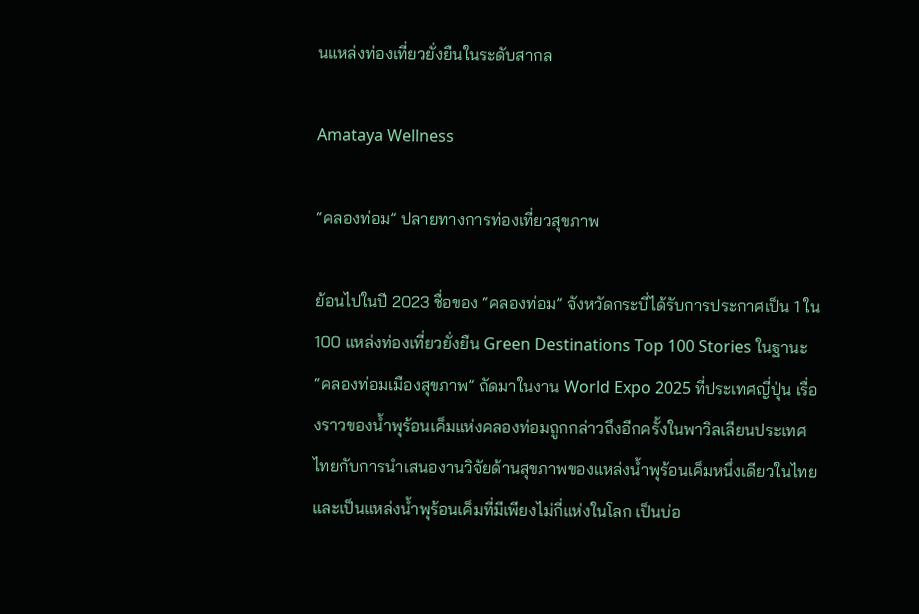นแหล่งท่องเที่ยวยั่งยืนในระดับสากล

Amataya Wellness

“คลองท่อม” ปลายทางการท่องเที่ยวสุขภาพ

ย้อนไปในปี 2023 ชื่อของ “คลองท่อม” จังหวัดกระบี่ได้รับการประกาศเป็น 1 ใน 100 แหล่งท่องเที่ยวยั่งยืน Green Destinations Top 100 Stories ในฐานะ “คลองท่อมเมืองสุขภาพ” ถัดมาในงาน World Expo 2025 ที่ประเทศญี่ปุ่น เรื่องราวของน้ำพุร้อนเค็มแห่งคลองท่อมถูกกล่าวถึงอีกครั้งในพาวิลเลียนประเทศไทยกับการนำเสนองานวิจัยด้านสุขภาพของแหล่งน้ำพุร้อนเค็มหนึ่งเดียวในไทยและเป็นแหล่งน้ำพุร้อนเค็มที่มีเพียงไม่กี่แห่งในโลก เป็นบ่อ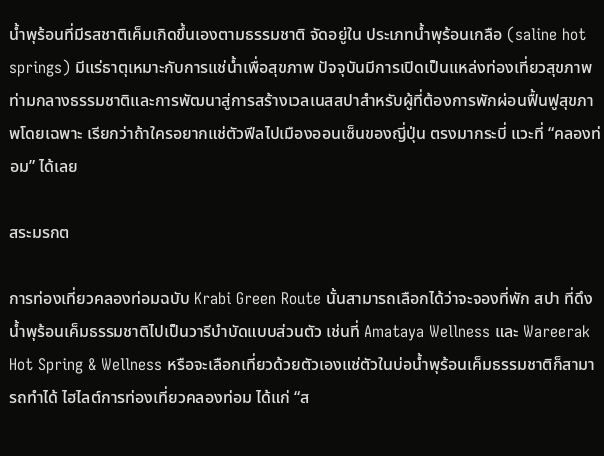น้ำพุร้อนที่มีรสชาติเค็มเกิดขึ้นเองตามธรรมชาติ จัดอยู่ใน ประเภทน้ำพุร้อนเกลือ (saline hot springs) มีแร่ธาตุเหมาะกับการแช่น้ำเพื่อสุขภาพ ปัจจุบันมีการเปิดเป็นแหล่งท่องเที่ยวสุขภาพท่ามกลางธรรมชาติและการพัฒนาสู่การสร้างเวลเนสสปาสำหรับผู้ที่ต้องการพักผ่อนฟื้นฟูสุขภาพโดยเฉพาะ เรียกว่าถ้าใครอยากแช่ตัวฟีลไปเมืองออนเซ็นของญี่ปุ่น ตรงมากระบี่ แวะที่ “คลองท่อม” ได้เลย

สระมรกต

การท่องเที่ยวคลองท่อมฉบับ Krabi Green Route นั้นสามารถเลือกได้ว่าจะจองที่พัก สปา ที่ดึงน้ำพุร้อนเค็มธรรมชาติไปเป็นวารีบำบัดแบบส่วนตัว เช่นที่ Amataya Wellness และ Wareerak Hot Spring & Wellness หรือจะเลือกเที่ยวด้วยตัวเองแช่ตัวในบ่อน้ำพุร้อนเค็มธรรมชาติก็สามารถทำได้ ไฮไลต์การท่องเที่ยวคลองท่อม ได้แก่ “ส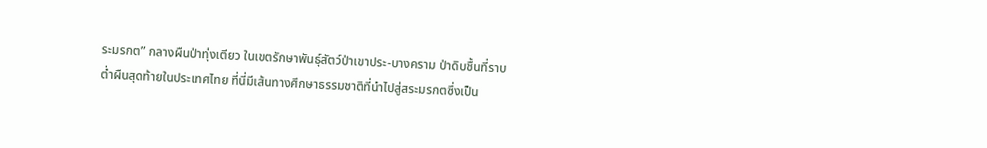ระมรกต” กลางผืนป่าทุ่งเตียว ในเขตรักษาพันธุ์สัตว์ป่าเขาประ-บางคราม ป่าดิบชื้นที่ราบต่ำผืนสุดท้ายในประเทศไทย ที่นี่มีเส้นทางศึกษาธรรมชาติที่นำไปสู่สระมรกตซึ่งเป็น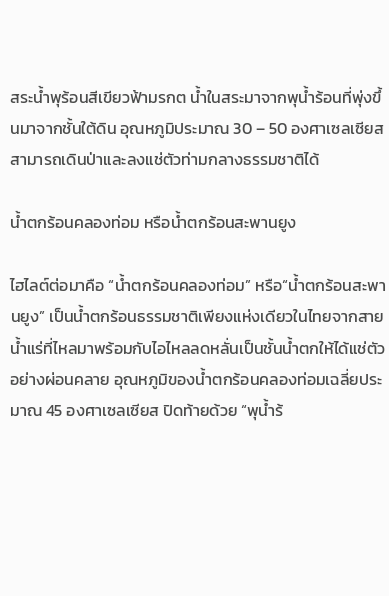สระน้ำพุร้อนสีเขียวฟ้ามรกต น้ำในสระมาจากพุน้ำร้อนที่พุ่งขึ้นมาจากชั้นใต้ดิน อุณหภูมิประมาณ 30 – 50 องศาเซลเซียส สามารถเดินป่าและลงแช่ตัวท่ามกลางธรรมชาติได้

น้ำตกร้อนคลองท่อม หรือน้ำตกร้อนสะพานยูง

ไฮไลต์ต่อมาคือ “น้ำตกร้อนคลองท่อม” หรือ“น้ำตกร้อนสะพานยูง” เป็นน้ำตกร้อนธรรมชาติเพียงแห่งเดียวในไทยจากสายน้ำแร่ที่ไหลมาพร้อมกับไอไหลลดหลั่นเป็นชั้นน้ำตกให้ได้แช่ตัวอย่างผ่อนคลาย อุณหภูมิของน้ำตกร้อนคลองท่อมเฉลี่ยประมาณ 45 องศาเซลเซียส ปิดท้ายด้วย “พุน้ำร้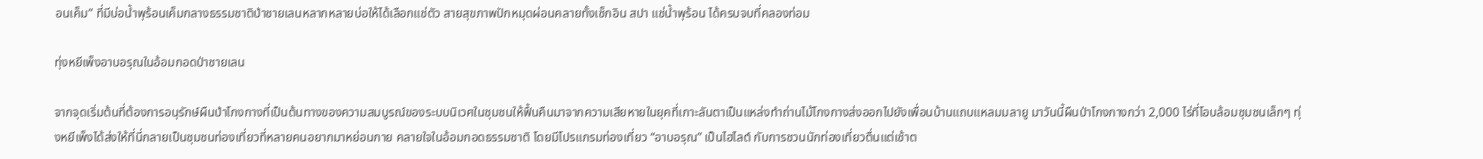อนเค็ม” ที่มีบ่อน้ำพุร้อนเค็มกลางธรรมชาติป่าชายเลนหลากหลายบ่อให้ได้เลือกแช่ตัว สายสุขภาพปักหมุดผ่อนคลายทั้งเช็กอิน สปา แช่น้ำพุร้อน ได้ครบจบที่คลองท่อม

ทุ่งหยีเพ็งอาบอรุณในอ้อมกอดป่าชายเลน

จากจุดเริ่มต้นที่ต้องการอนุรักษ์ผืนป่าโกงกางที่เป็นต้นทางของความสมบูรณ์ของระบบนิเวศในชุมชนให้ฟื้นคืนมาจากความเสียหายในยุคที่เกาะลันตาเป็นแหล่งทำถ่านไม้โกงกางส่งออกไปยังเพื่อนบ้านแถบแหลมมลายู มาวันนี้ผืนป่าโกงกางกว่า 2,000 ไร่ที่โอบล้อมชุมชนเล็กๆ ทุ่งหยีเพ็งได้ส่งให้ที่นี่กลายเป็นชุมชนท่องเที่ยวที่หลายคนอยากมาหย่อนกาย คลายใจในอ้อมกอดธรรมชาติ โดยมีโปรแกรมท่องเที่ยว “อาบอรุณ” เป็นไฮไลต์ กับการชวนนักท่องเที่ยวตื่นแต่เช้าต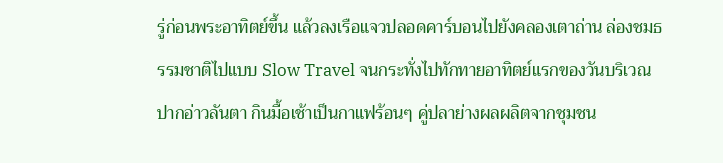รู่ก่อนพระอาทิตย์ขึ้น แล้วลงเรือแจวปลอดคาร์บอนไปยังคลองเตาถ่าน ล่องชมธรรมชาติไปแบบ Slow Travel จนกระทั่งไปทักทายอาทิตย์แรกของวันบริเวณปากอ่าวลันตา กินมื้อเช้าเป็นกาแฟร้อนๆ คู่ปลาย่างผลผลิตจากชุมชน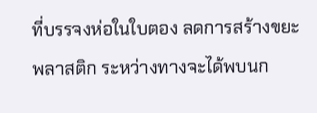ที่บรรจงห่อในใบตอง ลดการสร้างขยะพลาสติก ระหว่างทางจะได้พบนก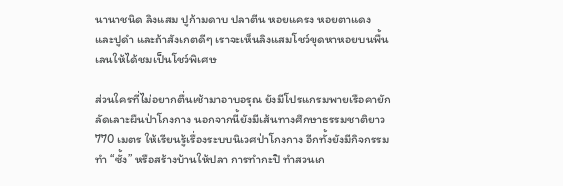นานาชนิด ลิงแสม ปูก้ามดาบ ปลาตีน หอยแครง หอยตาแดง และปูดำ และถ้าสังเกตดีๆ เราจะเห็นลิงแสมโชว์ขุดหาหอยบนพื้นเลนให้ได้ชมเป็นโชว์พิเศษ

ส่วนใครที่ไม่อยากตื่นเช้ามาอาบอรุณ ยังมีโปรแกรมพายเรือคายักลัดเลาะผืนป่าโกงกาง นอกจากนี้ยังมีเส้นทางศึกษาธรรมชาติยาว 770 เมตร ให้เรียนรู้เรื่องระบบนิเวศป่าโกงกาง อีกทั้งยังมีกิจกรรมทำ “ซั้ง” หรือสร้างบ้านให้ปลา การทำกะปิ ทำสวนเก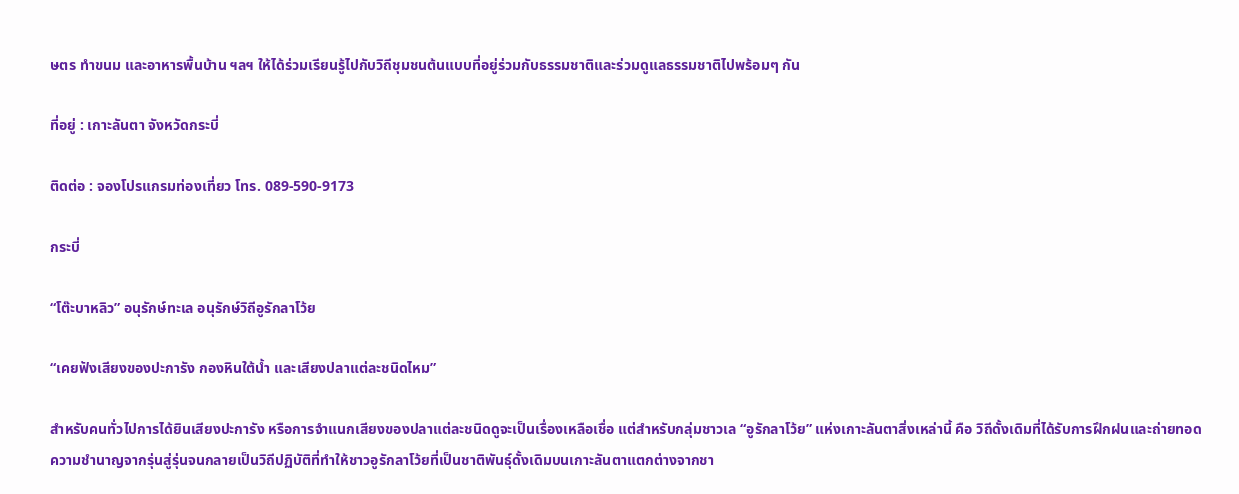ษตร ทำขนม และอาหารพื้นบ้าน ฯลฯ ให้ได้ร่วมเรียนรู้ไปกับวิถีชุมชนต้นแบบที่อยู่ร่วมกับธรรมชาติและร่วมดูแลธรรมชาติไปพร้อมๆ กัน

ที่อยู่ : เกาะลันตา จังหวัดกระบี่

ติดต่อ : จองโปรแกรมท่องเที่ยว โทร. 089-590-9173

กระบี่

“โต๊ะบาหลิว” อนุรักษ์ทะเล อนุรักษ์วิถีอูรักลาโว้ย

“เคยฟังเสียงของปะการัง กองหินใต้น้ำ และเสียงปลาแต่ละชนิดไหม”

สำหรับคนทั่วไปการได้ยินเสียงปะการัง หรือการจำแนกเสียงของปลาแต่ละชนิดดูจะเป็นเรื่องเหลือเชื่อ แต่สำหรับกลุ่มชาวเล “อูรักลาโว้ย” แห่งเกาะลันตาสิ่งเหล่านี้ คือ วิถีดั้งเดิมที่ได้รับการฝึกฝนและถ่ายทอดความชำนาญจากรุ่นสู่รุ่นจนกลายเป็นวิถีปฏิบัติที่ทำให้ชาวอูรักลาโว้ยที่เป็นชาติพันธุ์ดั้งเดิมบนเกาะลันตาแตกต่างจากชา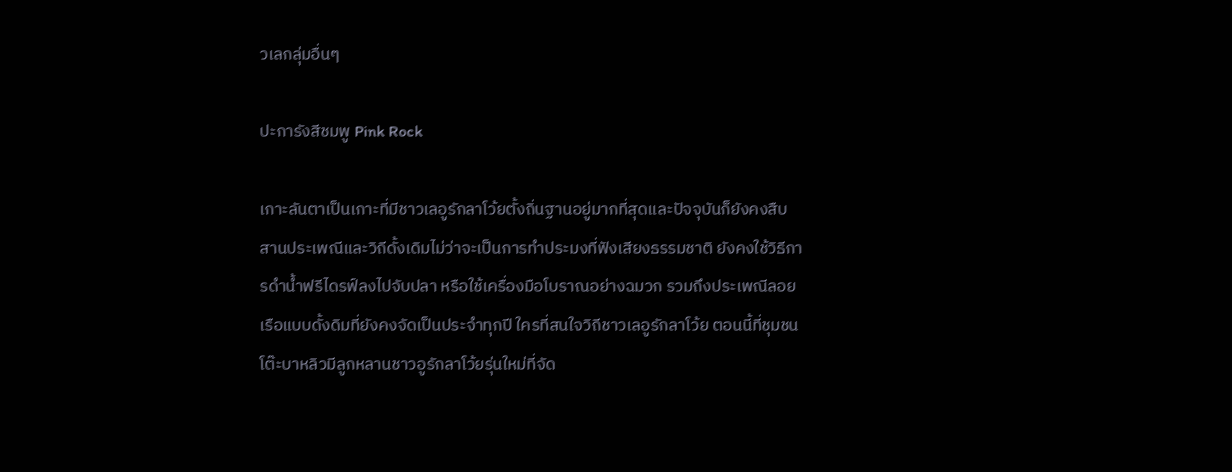วเลกลุ่มอื่นๆ

ปะการังสีชมพู Pink Rock

เกาะลันตาเป็นเกาะที่มีชาวเลอูรักลาโว้ยตั้งถิ่นฐานอยู่มากที่สุดและปัจจุบันก็ยังคงสืบสานประเพณีและวิถีดั้งเดิมไม่ว่าจะเป็นการทำประมงที่ฟังเสียงธรรมชาติ ยังคงใช้วิธีการดำน้ำฟรีไดรฟ์ลงไปจับปลา หรือใช้เครื่องมือโบราณอย่างฉมวก รวมถึงประเพณีลอยเรือแบบดั้งดิมที่ยังคงจัดเป็นประจำทุกปี ใครที่สนใจวิถีชาวเลอูรักลาโว้ย ตอนนี้ที่ชุมชนโต๊ะบาหลิวมีลูกหลานชาวอูรักลาโว้ยรุ่นใหม่ที่จัด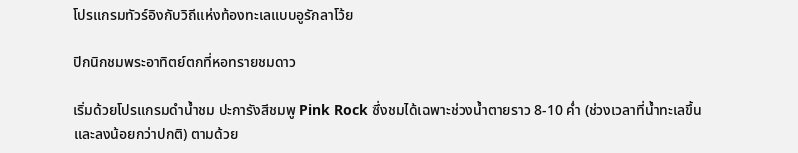โปรแกรมทัวร์อิงกับวิถีแห่งท้องทะเลแบบอูรักลาโว้ย

ปิกนิกชมพระอาทิตย์ตกที่หอทรายชมดาว

เริ่มด้วยโปรแกรมดำน้ำชม ปะการังสีชมพู Pink Rock ซึ่งชมได้เฉพาะช่วงน้ำตายราว 8-10 ค่ำ (ช่วงเวลาที่น้ำทะเลขึ้นและลงน้อยกว่าปกติ) ตามด้วย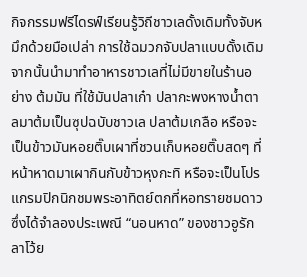กิจกรรมฟรีไดรฟ์เรียนรู้วิถีชาวเลดั้งเดิมทั้งจับหมึกด้วยมือเปล่า การใช้ฉมวกจับปลาแบบดั้งเดิม จากนั้นนำมาทำอาหารชาวเลที่ไม่มีขายในร้านอย่าง ต้มมัน ที่ใช้มันปลาเก๋า ปลากะพงหางน้ำตาลมาต้มเป็นซุปฉบับชาวเล ปลาต้มเกลือ หรือจะเป็นข้าวมันหอยติ๊บเผาที่ชวนเก็บหอยติ๊บสดๆ ที่หน้าหาดมาเผากินกับข้าวหุงกะทิ หรือจะเป็นโปรแกรมปิกนิกชมพระอาทิตย์ตกที่หอทรายชมดาวซึ่งได้จำลองประเพณี “นอนหาด” ของชาวอูรักลาโว้ย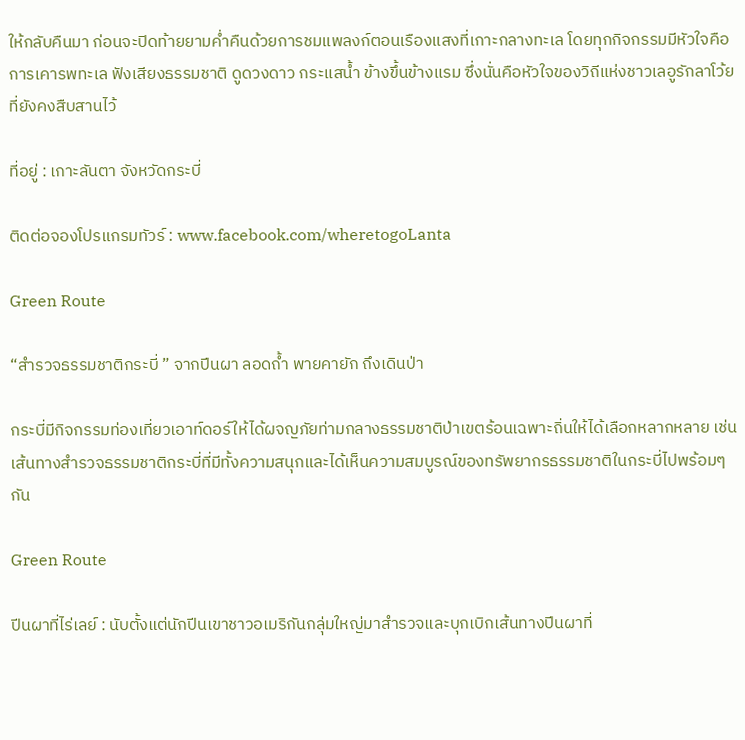ให้กลับคืนมา ก่อนจะปิดท้ายยามค่ำคืนด้วยการชมแพลงก์ตอนเรืองแสงที่เกาะกลางทะเล โดยทุกกิจกรรมมีหัวใจคือการเคารพทะเล ฟังเสียงธรรมชาติ ดูดวงดาว กระแสน้ำ ข้างขึ้นข้างแรม ซึ่งนั่นคือหัวใจของวิถีแห่งชาวเลอูรักลาโว้ยที่ยังคงสืบสานไว้

ที่อยู่ : เกาะลันตา จังหวัดกระบี่

ติดต่อจองโปรแกรมทัวร์ : www.facebook.com/wheretogoLanta

Green Route

“สำรวจธรรมชาติกระบี่ ” จากปีนผา ลอดถ้ำ พายคายัก ถึงเดินป่า

กระบี่มีกิจกรรมท่องเที่ยวเอาท์ดอร์ให้ได้ผจญภัยท่ามกลางธรรมชาติป่าเขตร้อนเฉพาะถิ่นให้ได้เลือกหลากหลาย เช่น เส้นทางสำรวจธรรมชาติกระบี่ที่มีทั้งความสนุกและได้เห็นความสมบูรณ์ของทรัพยากรธรรมชาติในกระบี่ไปพร้อมๆ กัน

Green Route

ปีนผาที่ไร่เลย์ : นับตั้งแต่นักปีนเขาชาวอเมริกันกลุ่มใหญ่มาสำรวจและบุกเบิกเส้นทางปีนผาที่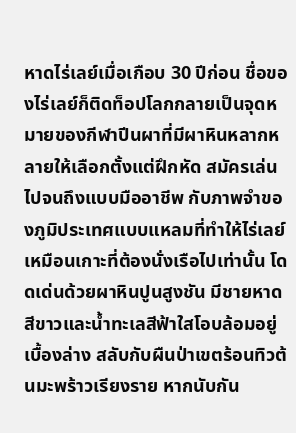หาดไร่เลย์เมื่อเกือบ 30 ปีก่อน ชื่อของไร่เลย์ก็ติดท็อปโลกกลายเป็นจุดหมายของกีฬาปีนผาที่มีผาหินหลากหลายให้เลือกตั้งแต่ฝึกหัด สมัครเล่น ไปจนถึงแบบมืออาชีพ กับภาพจำของภูมิประเทศแบบแหลมที่ทำให้ไร่เลย์เหมือนเกาะที่ต้องนั่งเรือไปเท่านั้น โดดเด่นด้วยผาหินปูนสูงชัน มีชายหาดสีขาวและน้ำทะเลสีฟ้าใสโอบล้อมอยู่เบื้องล่าง สลับกับผืนป่าเขตร้อนทิวต้นมะพร้าวเรียงราย หากนับกัน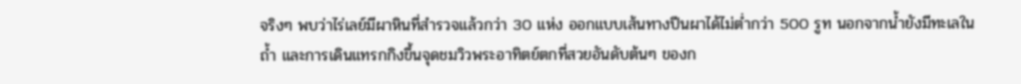จริงๆ พบว่าไร่เลย์มีผาหินที่สำรวจแล้วกว่า 30 แห่ง ออกแบบเส้นทางปีนผาได้ไม่ต่ำกว่า 500 รูท นอกจากน้ำยังมีทะเลใน ถ้ำ และการเดินแทรกกิงขึ้นจุดชมวิวพระอาทิตย์ตกที่สวยอันดับต้นๆ ของก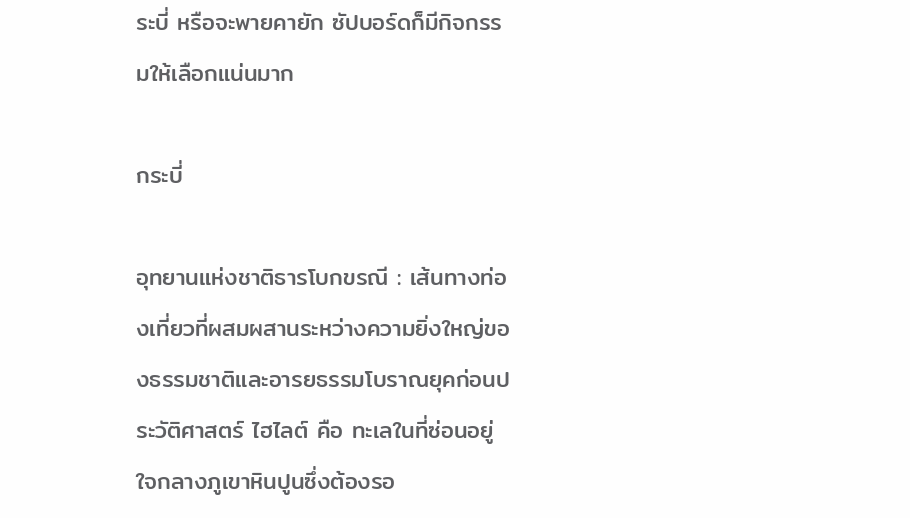ระบี่ หรือจะพายคายัก ซัปบอร์ดก็มีกิจกรรมให้เลือกแน่นมาก

กระบี่

อุทยานแห่งชาติธารโบกขรณี : เส้นทางท่องเที่ยวที่ผสมผสานระหว่างความยิ่งใหญ่ของธรรมชาติและอารยธรรมโบราณยุคก่อนประวัติศาสตร์ ไฮไลต์ คือ ทะเลในที่ซ่อนอยู่ใจกลางภูเขาหินปูนซึ่งต้องรอ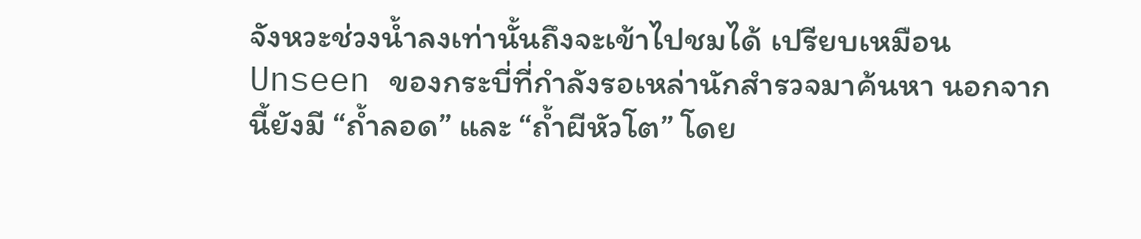จังหวะช่วงน้ำลงเท่านั้นถึงจะเข้าไปชมได้ เปรียบเหมือน Unseen ของกระบี่ที่กำลังรอเหล่านักสำรวจมาค้นหา นอกจากนี้ยังมี “ถํ้าลอด” และ “ถํ้าผีหัวโต” โดย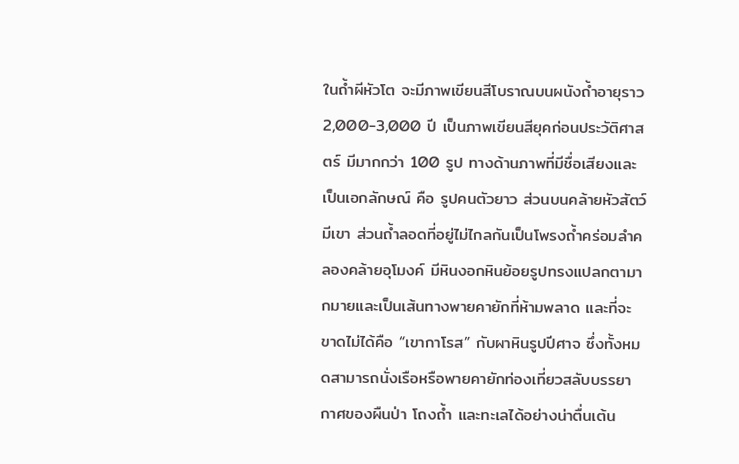ในถ้ำผีหัวโต จะมีภาพเขียนสีโบราณบนผนังถ้ำอายุราว 2,000-3,000 ปี เป็นภาพเขียนสียุคก่อนประวัติศาสตร์ มีมากกว่า 100 รูป ทางด้านภาพที่มีชื่อเสียงและเป็นเอกลักษณ์ คือ รูปคนตัวยาว ส่วนบนคล้ายหัวสัตว์มีเขา ส่วนถ้ำลอดที่อยู่ไม่ไกลกันเป็นโพรงถ้ำคร่อมลำคลองคล้ายอุโมงค์ มีหินงอกหินย้อยรูปทรงแปลกตามากมายและเป็นเส้นทางพายคายักที่ห้ามพลาด และที่จะขาดไม่ได้คือ “เขากาโรส” กับผาหินรูปปีศาจ ซึ่งทั้งหมดสามารถนั่งเรือหรือพายคายักท่องเที่ยวสลับบรรยากาศของผืนป่า โถงถ้ำ และทะเลได้อย่างน่าตื่นเต้น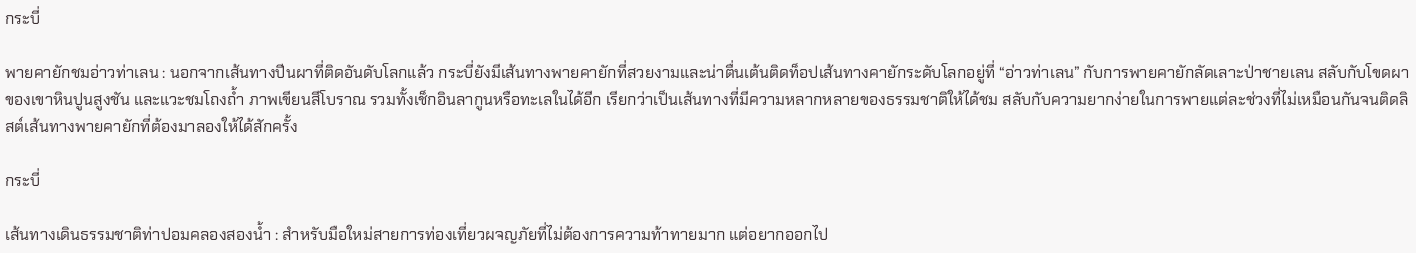กระบี่

พายคายักชมอ่าวท่าเลน : นอกจากเส้นทางปีนผาที่ติดอันดับโลกแล้ว กระบี่ยังมีเส้นทางพายคายักที่สวยงามและน่าตื่นเต้นติดท็อปเส้นทางคายักระดับโลกอยู่ที่ “อ่าวท่าเลน” กับการพายคายักลัดเลาะป่าชายเลน สลับกับโขดผาของเขาหินปูนสูงชัน และแวะชมโถงถ้ำ ภาพเขียนสีโบราณ รวมทั้งเช็กอินลากูนหรือทะเลในได้อีก เรียกว่าเป็นเส้นทางที่มีความหลากหลายของธรรมชาติให้ได้ชม สลับกับความยากง่ายในการพายแต่ละช่วงที่ไม่เหมือนกันจนติดลิสต์เส้นทางพายคายักที่ต้องมาลองให้ได้สักครั้ง

กระบี่

เส้นทางเดินธรรมชาติท่าปอมคลองสองน้ำ : สำหรับมือใหม่สายการท่องเที่ยวผจญภัยที่ไม่ต้องการความท้าทายมาก แต่อยากออกไป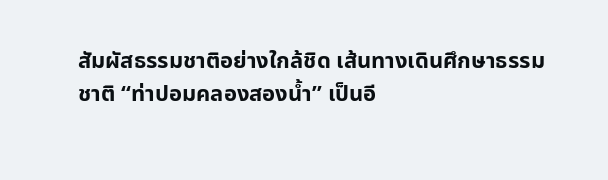สัมผัสธรรมชาติอย่างใกล้ชิด เส้นทางเดินศึกษาธรรมชาติ “ท่าปอมคลองสองน้ำ” เป็นอี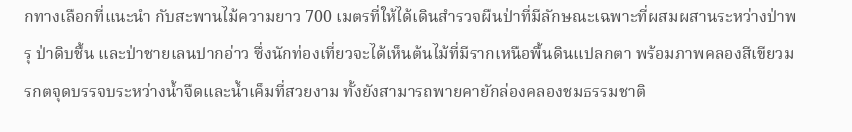กทางเลือกที่แนะนำ กับสะพานไม้ความยาว 700 เมตรที่ให้ได้เดินสำรวจผืนป่าที่มีลักษณะเฉพาะที่ผสมผสานระหว่างป่าพรุ ป่าดิบชื้น และป่าชายเลนปากอ่าว ซึ่งนักท่องเที่ยวจะได้เห็นต้นไม้ที่มีรากเหนือพื้นดินแปลกตา พร้อมภาพคลองสีเขียวมรกตจุดบรรจบระหว่างน้ำจืดและน้ำเค็มที่สวยงาม ทั้งยังสามารถพายคายักล่องคลองชมธรรมชาติ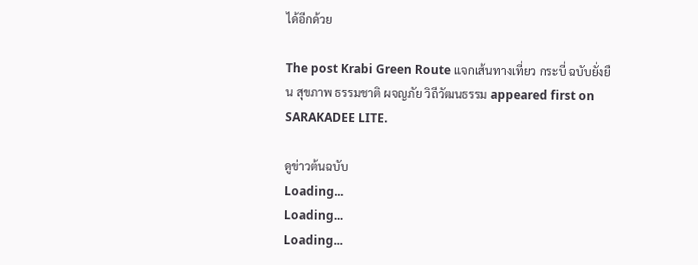ได้อีกด้วย

The post Krabi Green Route แจกเส้นทางเที่ยว กระบี่ ฉบับยั่งยืน สุขภาพ ธรรมชาติ ผจญภัย วิถีวัฒนธรรม appeared first on SARAKADEE LITE.

ดูข่าวต้นฉบับ
Loading...
Loading...
Loading...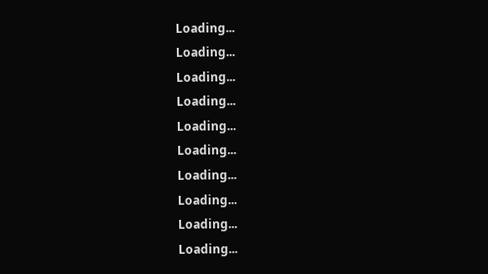Loading...
Loading...
Loading...
Loading...
Loading...
Loading...
Loading...
Loading...
Loading...
Loading...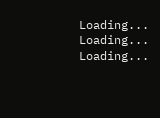Loading...
Loading...
Loading...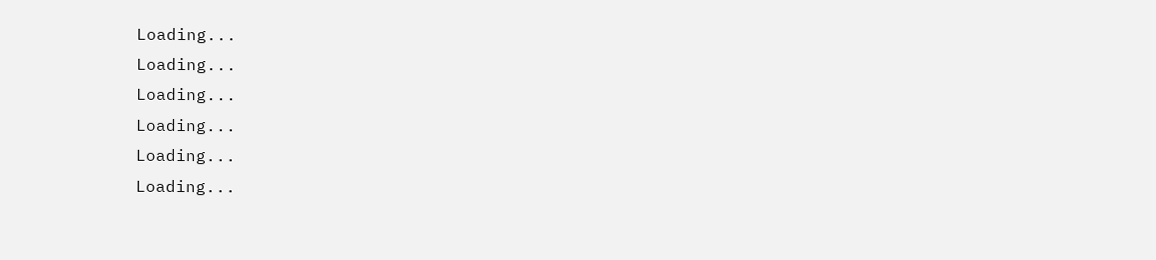Loading...
Loading...
Loading...
Loading...
Loading...
Loading...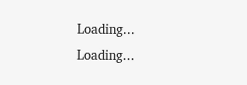Loading...
Loading...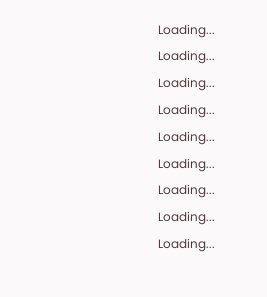Loading...
Loading...
Loading...
Loading...
Loading...
Loading...
Loading...
Loading...
Loading...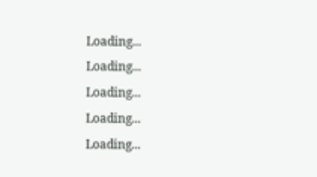Loading...
Loading...
Loading...
Loading...
Loading...